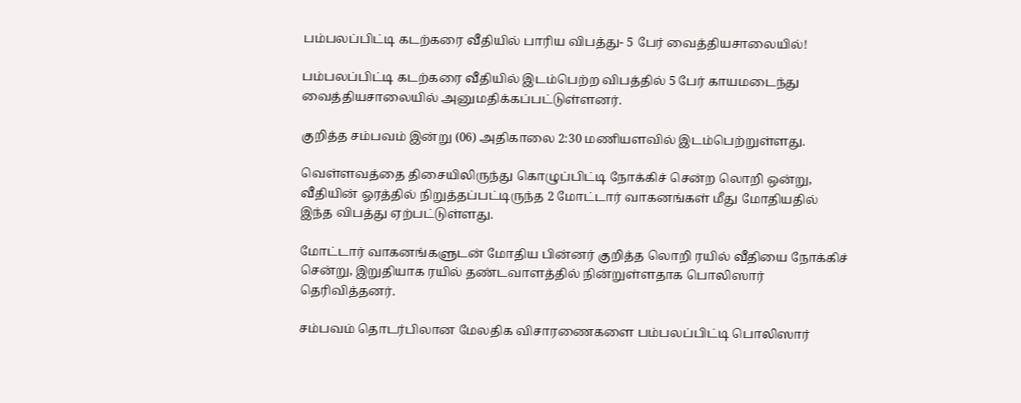பம்பலப்பிட்டி கடற்கரை வீதியில் பாரிய விபத்து- 5 பேர் வைத்தியசாலையில்!

பம்பலப்பிட்டி கடற்கரை வீதியில் இடம்பெற்ற விபத்தில் 5 பேர் காயமடைந்து வைத்தியசாலையில் அனுமதிக்கப்பட்டுள்ளனர்.

குறித்த சம்பவம் இன்று (06) அதிகாலை 2:30 மணியளவில் இடம்பெற்றுள்ளது.

வெள்ளவத்தை திசையிலிருந்து கொழுப்பிட்டி நோக்கிச் சென்ற லொறி ஒன்று, வீதியின் ஓரத்தில் நிறுத்தப்பட்டிருந்த 2 மோட்டார் வாகனங்கள் மீது மோதியதில் இந்த விபத்து ஏற்பட்டுள்ளது.

மோட்டார் வாகனங்களுடன் மோதிய பின்னர் குறித்த லொறி ரயில் வீதியை நோக்கிச் சென்று, இறுதியாக ரயில் தண்டவாளத்தில் நின்றுள்ளதாக பொலிஸார் தெரிவித்தனர்.

சம்பவம் தொடர்பிலான மேலதிக விசாரணைகளை பம்பலப்பிட்டி பொலிஸார்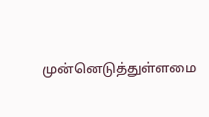முன்னெடுத்துள்ளமை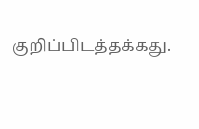குறிப்பிடத்தக்கது.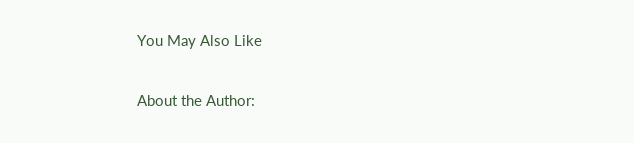You May Also Like

About the Author: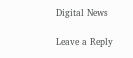Digital News

Leave a Reply